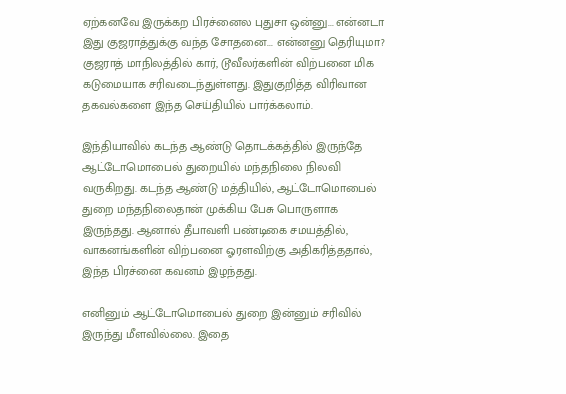ஏற்கனவே இருக்கற பிரச்னைல புதுசா ஒன்னு... என்னடா இது குஜராத்துக்கு வந்த சோதனை... என்னனு தெரியுமா?
குஜராத் மாநிலத்தில் கார், டூவீலர்களின் விற்பனை மிக கடுமையாக சரிவடைந்துள்ளது. இதுகுறித்த விரிவான தகவல்களை இந்த செய்தியில் பார்க்கலாம்.

இந்தியாவில் கடந்த ஆண்டு தொடக்கத்தில் இருந்தே ஆட்டோமொபைல் துறையில் மந்தநிலை நிலவி வருகிறது. கடந்த ஆண்டு மத்தியில், ஆட்டோமொபைல் துறை மந்தநிலைதான் முக்கிய பேசு பொருளாக இருந்தது. ஆனால் தீபாவளி பண்டிகை சமயத்தில், வாகனங்களின் விற்பனை ஓரளவிற்கு அதிகரித்ததால், இந்த பிரச்னை கவனம் இழந்தது.

எனினும் ஆட்டோமொபைல் துறை இன்னும் சரிவில் இருந்து மீளவில்லை. இதை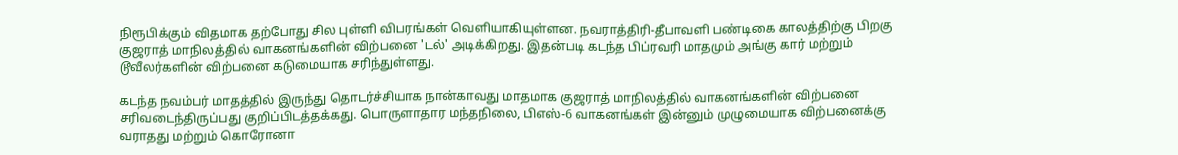நிரூபிக்கும் விதமாக தற்போது சில புள்ளி விபரங்கள் வெளியாகியுள்ளன. நவராத்திரி-தீபாவளி பண்டிகை காலத்திற்கு பிறகு குஜராத் மாநிலத்தில் வாகனங்களின் விற்பனை 'டல்' அடிக்கிறது. இதன்படி கடந்த பிப்ரவரி மாதமும் அங்கு கார் மற்றும் டூவீலர்களின் விற்பனை கடுமையாக சரிந்துள்ளது.

கடந்த நவம்பர் மாதத்தில் இருந்து தொடர்ச்சியாக நான்காவது மாதமாக குஜராத் மாநிலத்தில் வாகனங்களின் விற்பனை சரிவடைந்திருப்பது குறிப்பிடத்தக்கது. பொருளாதார மந்தநிலை, பிஎஸ்-6 வாகனங்கள் இன்னும் முழுமையாக விற்பனைக்கு வராதது மற்றும் கொரோனா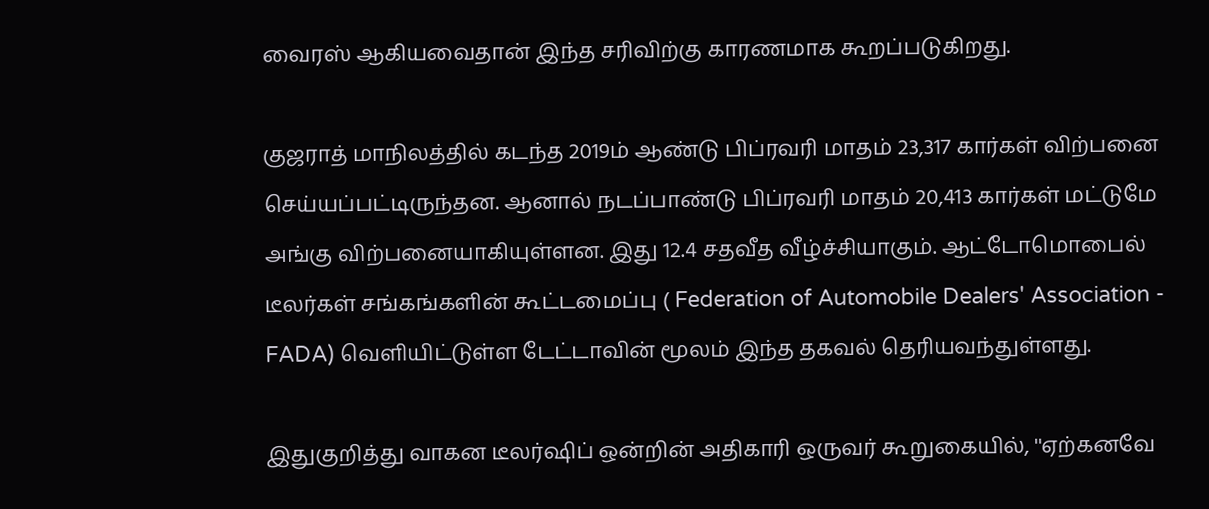வைரஸ் ஆகியவைதான் இந்த சரிவிற்கு காரணமாக கூறப்படுகிறது.

குஜராத் மாநிலத்தில் கடந்த 2019ம் ஆண்டு பிப்ரவரி மாதம் 23,317 கார்கள் விற்பனை செய்யப்பட்டிருந்தன. ஆனால் நடப்பாண்டு பிப்ரவரி மாதம் 20,413 கார்கள் மட்டுமே அங்கு விற்பனையாகியுள்ளன. இது 12.4 சதவீத வீழ்ச்சியாகும். ஆட்டோமொபைல் டீலர்கள் சங்கங்களின் கூட்டமைப்பு ( Federation of Automobile Dealers' Association - FADA) வெளியிட்டுள்ள டேட்டாவின் மூலம் இந்த தகவல் தெரியவந்துள்ளது.

இதுகுறித்து வாகன டீலர்ஷிப் ஒன்றின் அதிகாரி ஒருவர் கூறுகையில், ''ஏற்கனவே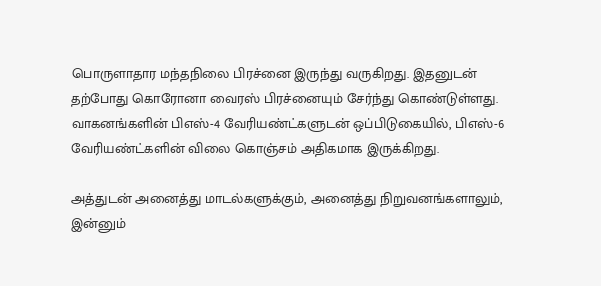பொருளாதார மந்தநிலை பிரச்னை இருந்து வருகிறது. இதனுடன் தற்போது கொரோனா வைரஸ் பிரச்னையும் சேர்ந்து கொண்டுள்ளது. வாகனங்களின் பிஎஸ்-4 வேரியண்ட்களுடன் ஒப்பிடுகையில், பிஎஸ்-6 வேரியண்ட்களின் விலை கொஞ்சம் அதிகமாக இருக்கிறது.

அத்துடன் அனைத்து மாடல்களுக்கும், அனைத்து நிறுவனங்களாலும், இன்னும்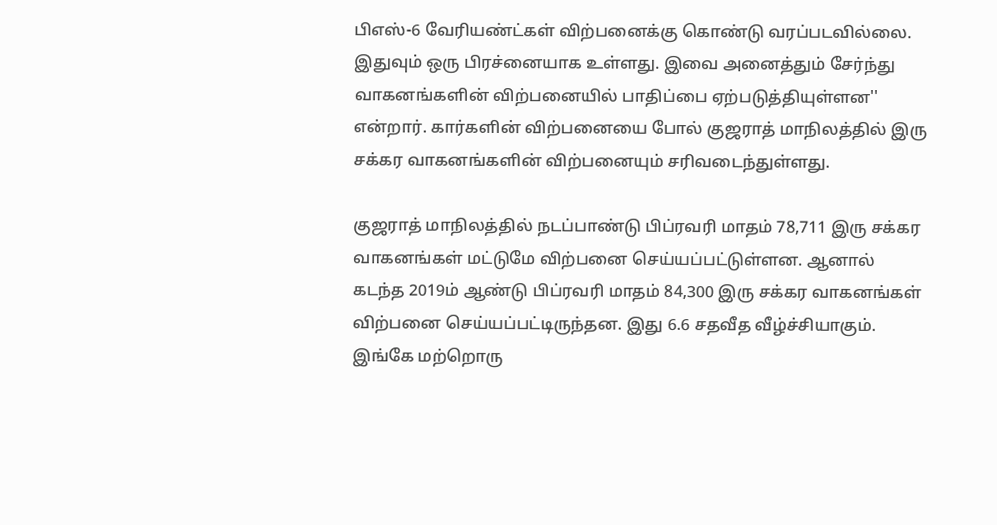பிஎஸ்-6 வேரியண்ட்கள் விற்பனைக்கு கொண்டு வரப்படவில்லை. இதுவும் ஒரு பிரச்னையாக உள்ளது. இவை அனைத்தும் சேர்ந்து வாகனங்களின் விற்பனையில் பாதிப்பை ஏற்படுத்தியுள்ளன'' என்றார். கார்களின் விற்பனையை போல் குஜராத் மாநிலத்தில் இரு சக்கர வாகனங்களின் விற்பனையும் சரிவடைந்துள்ளது.

குஜராத் மாநிலத்தில் நடப்பாண்டு பிப்ரவரி மாதம் 78,711 இரு சக்கர வாகனங்கள் மட்டுமே விற்பனை செய்யப்பட்டுள்ளன. ஆனால் கடந்த 2019ம் ஆண்டு பிப்ரவரி மாதம் 84,300 இரு சக்கர வாகனங்கள் விற்பனை செய்யப்பட்டிருந்தன. இது 6.6 சதவீத வீழ்ச்சியாகும். இங்கே மற்றொரு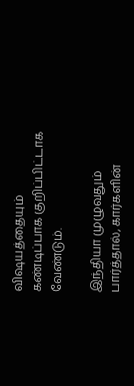விஷயத்தையும் கண்டிப்பாக குறிப்பிட்டாக வேண்டும்.

இந்தியா முழுவதும் பார்த்தால், கார்களின்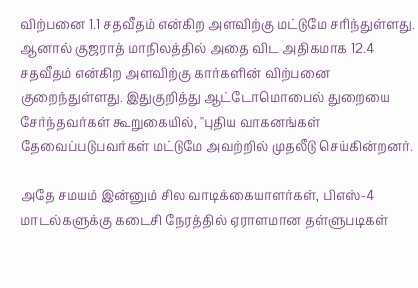விற்பனை 1.1 சதவீதம் என்கிற அளவிற்கு மட்டுமே சரிந்துள்ளது. ஆனால் குஜராத் மாநிலத்தில் அதை விட அதிகமாக 12.4 சதவீதம் என்கிற அளவிற்கு கார்களின் விற்பனை குறைந்துள்ளது. இதுகுறித்து ஆட்டோமொபைல் துறையை சேர்ந்தவர்கள் கூறுகையில், ''புதிய வாகனங்கள் தேவைப்படுபவர்கள் மட்டுமே அவற்றில் முதலீடு செய்கின்றனர்.

அதே சமயம் இன்னும் சில வாடிக்கையாளர்கள், பிஎஸ்-4 மாடல்களுக்கு கடைசி நேரத்தில் ஏராளமான தள்ளுபடிகள்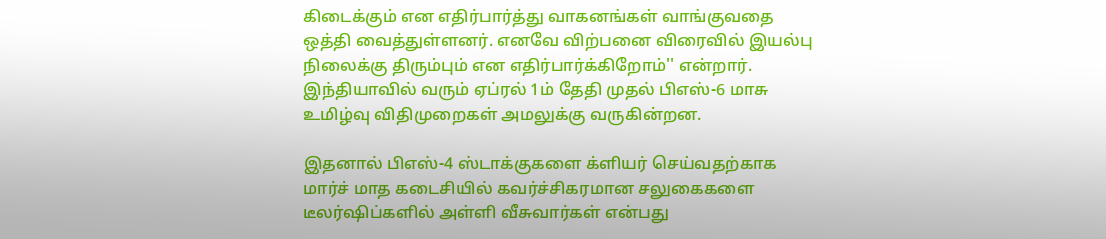கிடைக்கும் என எதிர்பார்த்து வாகனங்கள் வாங்குவதை ஒத்தி வைத்துள்ளனர். எனவே விற்பனை விரைவில் இயல்பு நிலைக்கு திரும்பும் என எதிர்பார்க்கிறோம்'' என்றார். இந்தியாவில் வரும் ஏப்ரல் 1ம் தேதி முதல் பிஎஸ்-6 மாசு உமிழ்வு விதிமுறைகள் அமலுக்கு வருகின்றன.

இதனால் பிஎஸ்-4 ஸ்டாக்குகளை க்ளியர் செய்வதற்காக மார்ச் மாத கடைசியில் கவர்ச்சிகரமான சலுகைகளை டீலர்ஷிப்களில் அள்ளி வீசுவார்கள் என்பது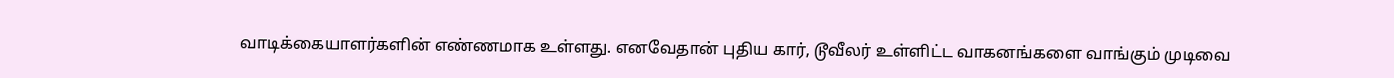வாடிக்கையாளர்களின் எண்ணமாக உள்ளது. எனவேதான் புதிய கார், டூவீலர் உள்ளிட்ட வாகனங்களை வாங்கும் முடிவை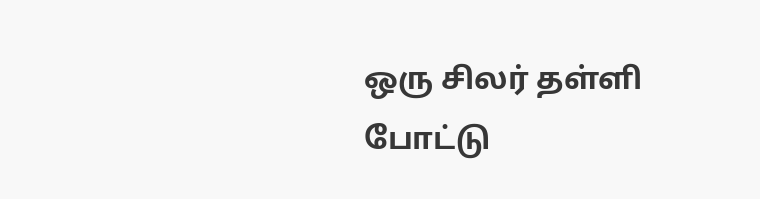ஒரு சிலர் தள்ளி போட்டு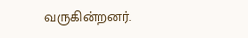வருகின்றனர்.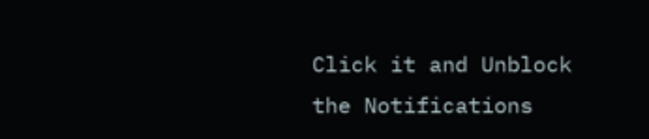Click it and Unblock the Notifications